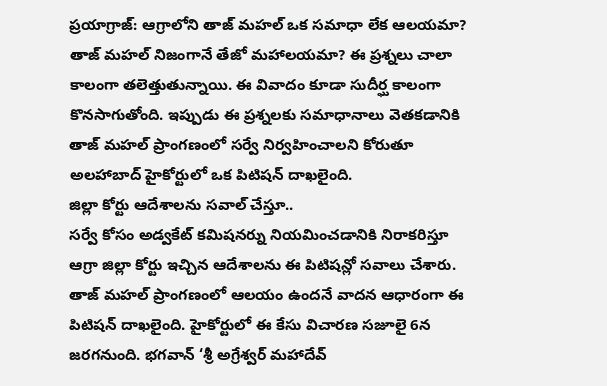ప్రయాగ్రాజ్: ఆగ్రాలోని తాజ్ మహల్ ఒక సమాధా లేక ఆలయమా? తాజ్ మహల్ నిజంగానే తేజో మహాలయమా? ఈ ప్రశ్నలు చాలా కాలంగా తలెత్తుతున్నాయి. ఈ వివాదం కూడా సుదీర్ఘ కాలంగా కొనసాగుతోంది. ఇప్పుడు ఈ ప్రశ్నలకు సమాధానాలు వెతకడానికి తాజ్ మహల్ ప్రాంగణంలో సర్వే నిర్వహించాలని కోరుతూ అలహాబాద్ హైకోర్టులో ఒక పిటిషన్ దాఖలైంది.
జిల్లా కోర్టు ఆదేశాలను సవాల్ చేస్తూ..
సర్వే కోసం అడ్వకేట్ కమిషనర్ను నియమించడానికి నిరాకరిస్తూ ఆగ్రా జిల్లా కోర్టు ఇచ్చిన ఆదేశాలను ఈ పిటిషన్లో సవాలు చేశారు. తాజ్ మహల్ ప్రాంగణంలో ఆలయం ఉందనే వాదన ఆధారంగా ఈ పిటిషన్ దాఖలైంది. హైకోర్టులో ఈ కేసు విచారణ సజూలై 6న జరగనుంది. భగవాన్ ‘శ్రీ అగ్రేశ్వర్ మహాదేవ్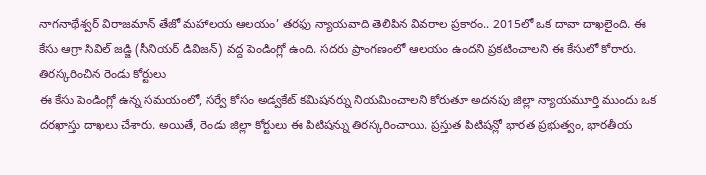నాగనాథేశ్వర్ విరాజమాన్ తేజో మహాలయ ఆలయం’ తరఫు న్యాయవాది తెలిపిన వివరాల ప్రకారం.. 2015లో ఒక దావా దాఖలైంది. ఈ కేసు ఆగ్రా సివిల్ జడ్జి (సీనియర్ డివిజన్) వద్ద పెండింగ్లో ఉంది. సదరు ప్రాంగణంలో ఆలయం ఉందని ప్రకటించాలని ఈ కేసులో కోరారు.
తిరస్కరించిన రెండు కోర్టులు
ఈ కేసు పెండింగ్లో ఉన్న సమయంలో, సర్వే కోసం అడ్వకేట్ కమిషనర్ను నియమించాలని కోరుతూ అదనపు జిల్లా న్యాయమూర్తి ముందు ఒక దరఖాస్తు దాఖలు చేశారు. అయితే, రెండు జిల్లా కోర్టులు ఈ పిటిషన్ను తిరస్కరించాయి. ప్రస్తుత పిటిషన్లో భారత ప్రభుత్వం, భారతీయ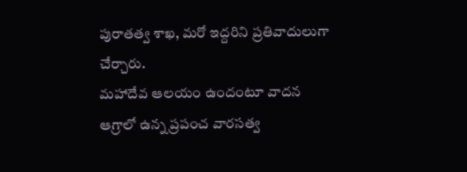పురాతత్వ శాఖ, మరో ఇద్దరిని ప్రతివాదులుగా చేర్చారు.
మహాదేవ ఆలయం ఉందంటూ వాదన
ఆగ్రాలో ఉన్న ప్రపంచ వారసత్వ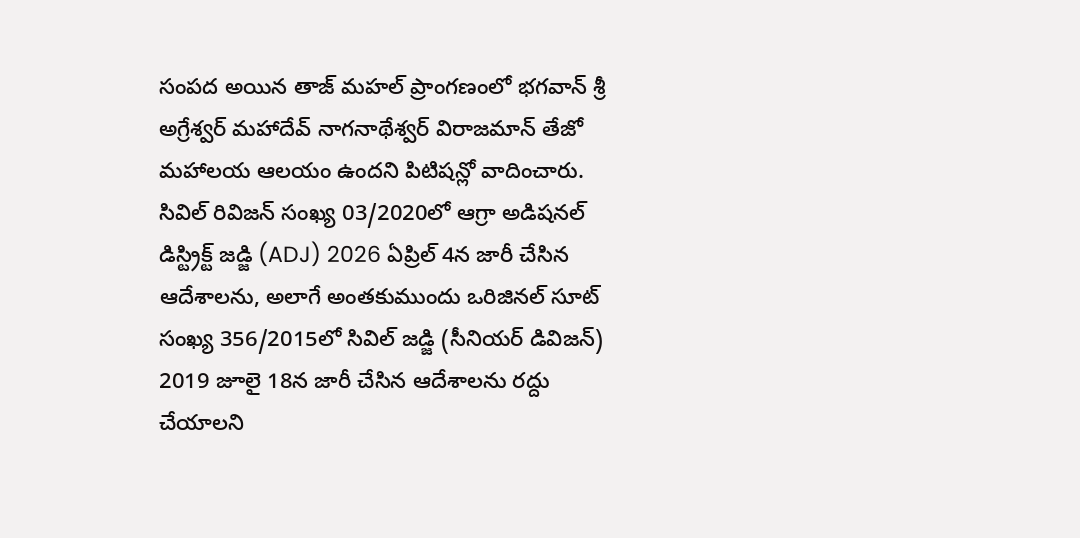సంపద అయిన తాజ్ మహల్ ప్రాంగణంలో భగవాన్ శ్రీ అగ్రేశ్వర్ మహాదేవ్ నాగనాథేశ్వర్ విరాజమాన్ తేజో మహాలయ ఆలయం ఉందని పిటిషన్లో వాదించారు. సివిల్ రివిజన్ సంఖ్య 03/2020లో ఆగ్రా అడిషనల్ డిస్ట్రిక్ట్ జడ్జి (ADJ) 2026 ఏప్రిల్ 4న జారీ చేసిన ఆదేశాలను, అలాగే అంతకుముందు ఒరిజినల్ సూట్ సంఖ్య 356/2015లో సివిల్ జడ్జి (సీనియర్ డివిజన్) 2019 జూలై 18న జారీ చేసిన ఆదేశాలను రద్దు చేయాలని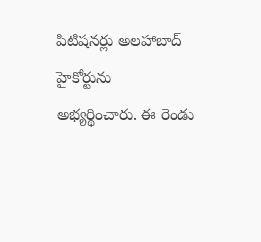పిటిషనర్లు అలహాబాద్ హైకోర్టును అభ్యర్థించారు. ఈ రెండు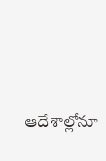ఆదేశాల్లోనూ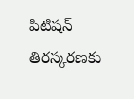పిటిషన్ తిరస్కరణకు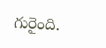గురైంది.